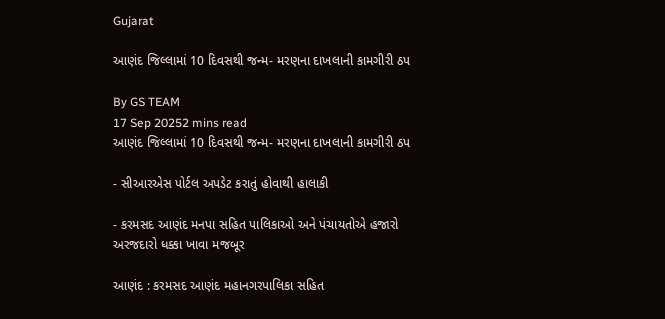Gujarat

આણંદ જિલ્લામાં 10 દિવસથી જન્મ- મરણના દાખલાની કામગીરી ઠપ

By GS TEAM
17 Sep 20252 mins read
આણંદ જિલ્લામાં 10 દિવસથી જન્મ- મરણના દાખલાની કામગીરી ઠપ

- સીઆરએસ પોર્ટલ અપડેટ કરાતું હોવાથી હાલાકી

- કરમસદ આણંદ મનપા સહિત પાલિકાઓ અને પંચાયતોએ હજારો અરજદારો ધક્કા ખાવા મજબૂર

આણંદ : કરમસદ આણંદ મહાનગરપાલિકા સહિત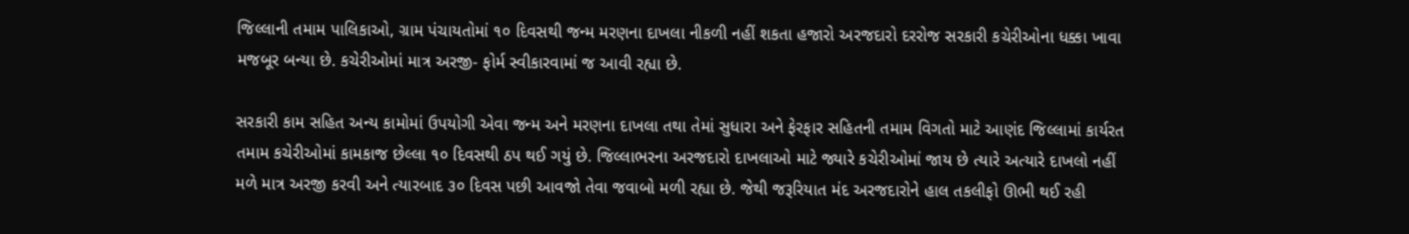જિલ્લાની તમામ પાલિકાઓ, ગ્રામ પંચાયતોમાં ૧૦ દિવસથી જન્મ મરણના દાખલા નીકળી નહીં શકતા હજારો અરજદારો દરરોજ સરકારી કચેરીઓના ધક્કા ખાવા મજબૂર બન્યા છે. કચેરીઓમાં માત્ર અરજી- ફોર્મ સ્વીકારવામાં જ આવી રહ્યા છે.

સરકારી કામ સહિત અન્ય કામોમાં ઉપયોગી એવા જન્મ અને મરણના દાખલા તથા તેમાં સુધારા અને ફેરફાર સહિતની તમામ વિગતો માટે આણંદ જિલ્લામાં કાર્યરત તમામ કચેરીઓમાં કામકાજ છેલ્લા ૧૦ દિવસથી ઠપ થઈ ગયું છે. જિલ્લાભરના અરજદારો દાખલાઓ માટે જ્યારે કચેરીઓમાં જાય છે ત્યારે અત્યારે દાખલો નહીં મળે માત્ર અરજી કરવી અને ત્યારબાદ ૩૦ દિવસ પછી આવજો તેવા જવાબો મળી રહ્યા છે. જેથી જરૂરિયાત મંદ અરજદારોને હાલ તકલીફો ઊભી થઈ રહી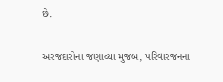છે.

અરજદારોના જણાવ્યા મુજબ, પરિવારજનના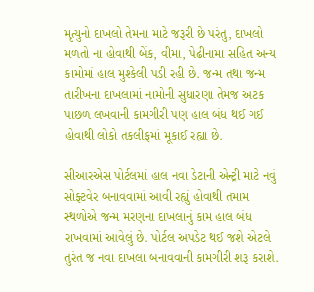મૃત્યુનો દાખલો તેમના માટે જરૂરી છે પરંતુ, દાખલો મળતો ના હોવાથી બેંક, વીમા, પેઢીનામા સહિત અન્ય કામોમાં હાલ મુશ્કેલી પડી રહી છે. જન્મ તથા જન્મ તારીખના દાખલામાં નામોની સુધારણા તેમજ અટક પાછળ લખવાની કામગીરી પણ હાલ બંધ થઈ ગઈ હોવાથી લોકો તકલીફમાં મૂકાઈ રહ્યા છે.

સીઆરએસ પોર્ટલમાં હાલ નવા ડેટાની એન્ટ્રી માટે નવું સોફ્ટવેર બનાવવામાં આવી રહ્યું હોવાથી તમામ સ્થળોએ જન્મ મરણના દાખલાનું કામ હાલ બંધ રાખવામાં આવેલું છે. પોર્ટલ અપડેટ થઈ જશે એટલે તુરંત જ નવા દાખલા બનાવવાની કામગીરી શરૂ કરાશે.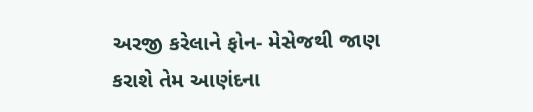અરજી કરેલાને ફોન- મેસેજથી જાણ કરાશે તેમ આણંદના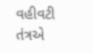વહીવટી તંત્રએ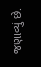જણાવ્યું છે.